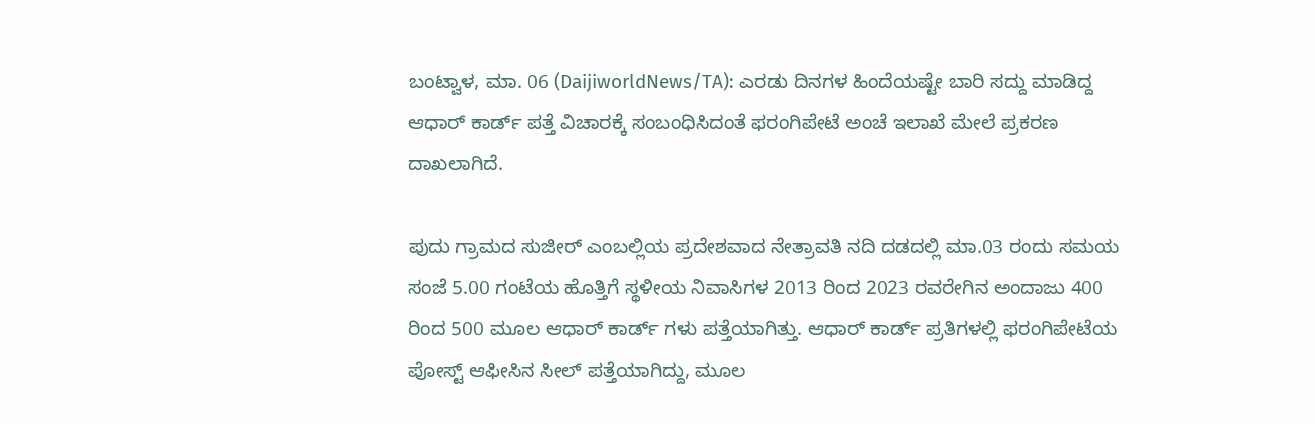ಬಂಟ್ವಾಳ, ಮಾ. 06 (DaijiworldNews/TA): ಎರಡು ದಿನಗಳ ಹಿಂದೆಯಷ್ಟೇ ಬಾರಿ ಸದ್ದು ಮಾಡಿದ್ದ ಆಧಾರ್ ಕಾರ್ಡ್ ಪತ್ತೆ ವಿಚಾರಕ್ಕೆ ಸಂಬಂಧಿಸಿದಂತೆ ಫರಂಗಿಪೇಟೆ ಅಂಚೆ ಇಲಾಖೆ ಮೇಲೆ ಪ್ರಕರಣ ದಾಖಲಾಗಿದೆ.

ಪುದು ಗ್ರಾಮದ ಸುಜೀರ್ ಎಂಬಲ್ಲಿಯ ಪ್ರದೇಶವಾದ ನೇತ್ರಾವತಿ ನದಿ ದಡದಲ್ಲಿ ಮಾ.03 ರಂದು ಸಮಯ ಸಂಜೆ 5.00 ಗಂಟೆಯ ಹೊತ್ತಿಗೆ ಸ್ಥಳೀಯ ನಿವಾಸಿಗಳ 2013 ರಿಂದ 2023 ರವರೇಗಿನ ಅಂದಾಜು 400 ರಿಂದ 500 ಮೂಲ ಆಧಾರ್ ಕಾರ್ಡ್ ಗಳು ಪತ್ತೆಯಾಗಿತ್ತು. ಆಧಾರ್ ಕಾರ್ಡ್ ಪ್ರತಿಗಳಲ್ಲಿ ಫರಂಗಿಪೇಟೆಯ ಪೋಸ್ಟ್ ಆಫೀಸಿನ ಸೀಲ್ ಪತ್ತೆಯಾಗಿದ್ದು, ಮೂಲ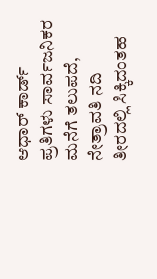ಆಧಾರ್ ಕಾರ್ಡ್ ಪ್ರತಿಗಳು ಸಾರ್ವಜನಿಕರ ಮನೆಗೆ ತಲುಪದೆ, ನೇತ್ರಾವತಿ ನದಿ ತೀರದಲ್ಲಿ ಸಿಕ್ಕಿದಂತಹ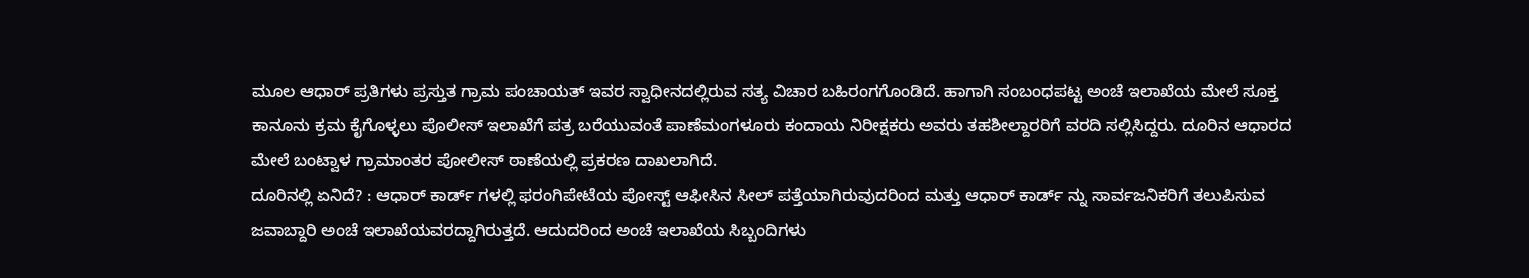ಮೂಲ ಆಧಾರ್ ಪ್ರತಿಗಳು ಪ್ರಸ್ತುತ ಗ್ರಾಮ ಪಂಚಾಯತ್ ಇವರ ಸ್ವಾಧೀನದಲ್ಲಿರುವ ಸತ್ಯ ವಿಚಾರ ಬಹಿರಂಗಗೊಂಡಿದೆ. ಹಾಗಾಗಿ ಸಂಬಂಧಪಟ್ಟ ಅಂಚೆ ಇಲಾಖೆಯ ಮೇಲೆ ಸೂಕ್ತ ಕಾನೂನು ಕ್ರಮ ಕೈಗೊಳ್ಳಲು ಪೊಲೀಸ್ ಇಲಾಖೆಗೆ ಪತ್ರ ಬರೆಯುವಂತೆ ಪಾಣೆಮಂಗಳೂರು ಕಂದಾಯ ನಿರೀಕ್ಷಕರು ಅವರು ತಹಶೀಲ್ದಾರರಿಗೆ ವರದಿ ಸಲ್ಲಿಸಿದ್ದರು. ದೂರಿನ ಆಧಾರದ ಮೇಲೆ ಬಂಟ್ವಾಳ ಗ್ರಾಮಾಂತರ ಪೋಲೀಸ್ ಠಾಣೆಯಲ್ಲಿ ಪ್ರಕರಣ ದಾಖಲಾಗಿದೆ.
ದೂರಿನಲ್ಲಿ ಏನಿದೆ? : ಆಧಾರ್ ಕಾರ್ಡ್ ಗಳಲ್ಲಿ ಫರಂಗಿಪೇಟೆಯ ಪೋಸ್ಟ್ ಆಫೀಸಿನ ಸೀಲ್ ಪತ್ತೆಯಾಗಿರುವುದರಿಂದ ಮತ್ತು ಆಧಾರ್ ಕಾರ್ಡ್ ನ್ನು ಸಾರ್ವಜನಿಕರಿಗೆ ತಲುಪಿಸುವ ಜವಾಬ್ದಾರಿ ಅಂಚೆ ಇಲಾಖೆಯವರದ್ದಾಗಿರುತ್ತದೆ. ಆದುದರಿಂದ ಅಂಚೆ ಇಲಾಖೆಯ ಸಿಬ್ಬಂದಿಗಳು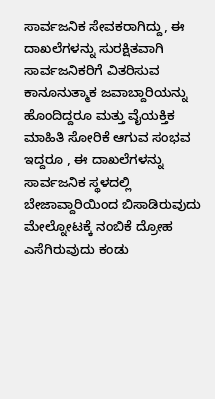ಸಾರ್ವಜನಿಕ ಸೇವಕರಾಗಿದ್ದು, ಈ ದಾಖಲೆಗಳನ್ನು ಸುರಕ್ಷಿತವಾಗಿ ಸಾರ್ವಜನಿಕರಿಗೆ ವಿತರಿಸುವ ಕಾನೂನುತ್ಮಾಕ ಜವಾಬ್ದಾರಿಯನ್ನು ಹೊಂದಿದ್ದರೂ ಮತ್ತು ವೈಯಕ್ತಿಕ ಮಾಹಿತಿ ಸೋರಿಕೆ ಆಗುವ ಸಂಭವ ಇದ್ದರೂ , ಈ ದಾಖಲೆಗಳನ್ನು ಸಾರ್ವಜನಿಕ ಸ್ಥಳದಲ್ಲಿ ಬೇಜಾವ್ದಾರಿಯಿಂದ ಬಿಸಾಡಿರುವುದು ಮೇಲ್ನೋಟಕ್ಕೆ ನಂಬಿಕೆ ದ್ರೋಹ ಎಸೆಗಿರುವುದು ಕಂಡು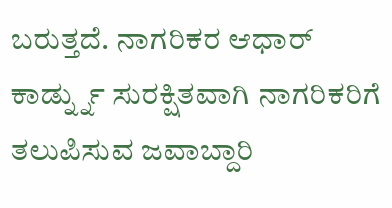ಬರುತ್ತದೆ. ನಾಗರಿಕರ ಆಧಾರ್ ಕಾರ್ಡ್ನ್ನು ಸುರಕ್ಷಿತವಾಗಿ ನಾಗರಿಕರಿಗೆ ತಲುಪಿಸುವ ಜವಾಬ್ದಾರಿ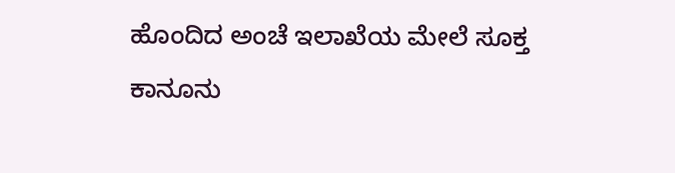ಹೊಂದಿದ ಅಂಚೆ ಇಲಾಖೆಯ ಮೇಲೆ ಸೂಕ್ತ ಕಾನೂನು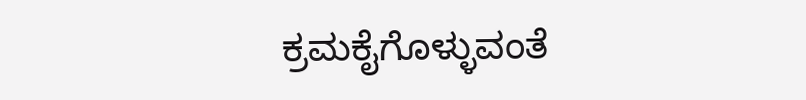ಕ್ರಮಕೈಗೊಳ್ಳುವಂತೆ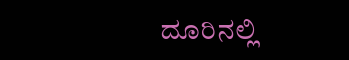ದೂರಿನಲ್ಲಿ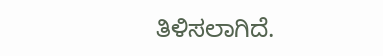ತಿಳಿಸಲಾಗಿದೆ.